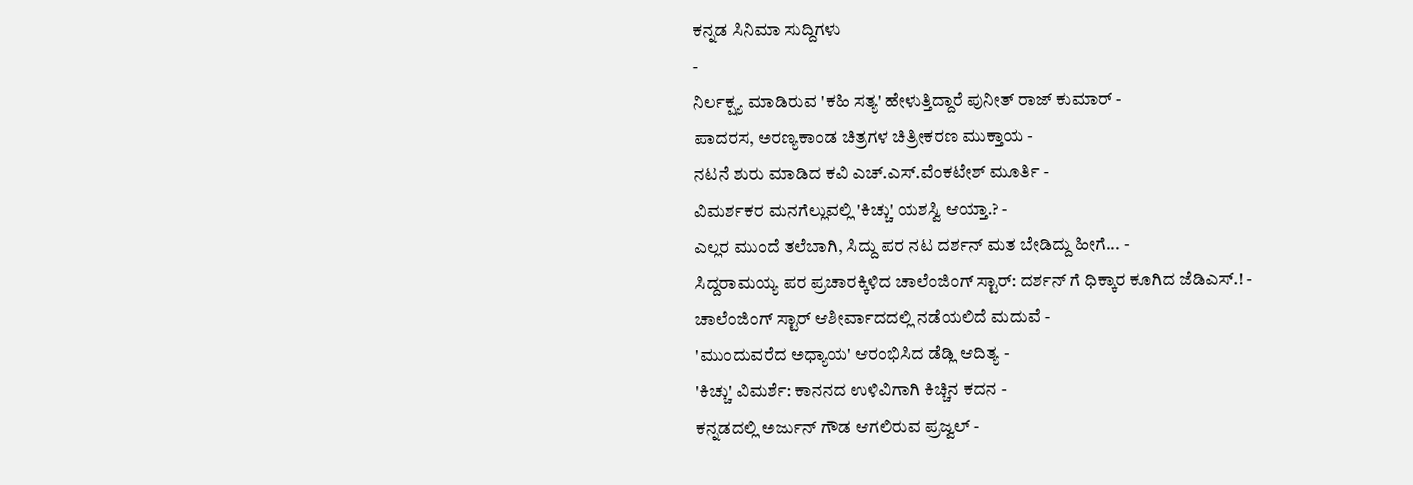ಕನ್ನಡ ಸಿನಿಮಾ ಸುದ್ದಿಗಳು
-
ನಿರ್ಲಕ್ಷ್ಯ ಮಾಡಿರುವ 'ಕಹಿ ಸತ್ಯ' ಹೇಳುತ್ತಿದ್ದಾರೆ ಪುನೀತ್ ರಾಜ್ ಕುಮಾರ್ -
ಪಾದರಸ, ಅರಣ್ಯಕಾಂಡ ಚಿತ್ರಗಳ ಚಿತ್ರೀಕರಣ ಮುಕ್ತಾಯ -
ನಟನೆ ಶುರು ಮಾಡಿದ ಕವಿ ಎಚ್.ಎಸ್.ವೆಂಕಟೇಶ್ ಮೂರ್ತಿ -
ವಿಮರ್ಶಕರ ಮನಗೆಲ್ಲುವಲ್ಲಿ 'ಕಿಚ್ಚು' ಯಶಸ್ವಿ ಆಯ್ತಾ.? -
ಎಲ್ಲರ ಮುಂದೆ ತಲೆಬಾಗಿ, ಸಿದ್ದು ಪರ ನಟ ದರ್ಶನ್ ಮತ ಬೇಡಿದ್ದು ಹೀಗೆ... -
ಸಿದ್ದರಾಮಯ್ಯ ಪರ ಪ್ರಚಾರಕ್ಕಿಳಿದ ಚಾಲೆಂಜಿಂಗ್ ಸ್ಟಾರ್: ದರ್ಶನ್ ಗೆ ಧಿಕ್ಕಾರ ಕೂಗಿದ ಜೆಡಿಎಸ್.! -
ಚಾಲೆಂಜಿಂಗ್ ಸ್ಟಾರ್ ಆಶೀರ್ವಾದದಲ್ಲಿ ನಡೆಯಲಿದೆ ಮದುವೆ -
'ಮುಂದುವರೆದ ಅಧ್ಯಾಯ' ಆರಂಭಿಸಿದ ಡೆಡ್ಲಿ ಆದಿತ್ಯ -
'ಕಿಚ್ಚು' ವಿಮರ್ಶೆ: ಕಾನನದ ಉಳಿವಿಗಾಗಿ ಕಿಚ್ಚಿನ ಕದನ -
ಕನ್ನಡದಲ್ಲಿ ಅರ್ಜುನ್ ಗೌಡ ಆಗಲಿರುವ ಪ್ರಜ್ವಲ್ -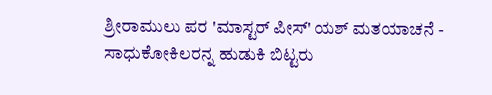ಶ್ರೀರಾಮುಲು ಪರ 'ಮಾಸ್ಟರ್ ಪೀಸ್' ಯಶ್ ಮತಯಾಚನೆ -
ಸಾಧುಕೋಕಿಲರನ್ನ ಹುಡುಕಿ ಬಿಟ್ಟರು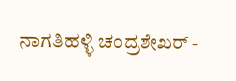ನಾಗತಿಹಳ್ಳಿ ಚಂದ್ರಶೇಖರ್ -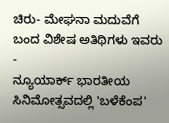ಚಿರು- ಮೇಘನಾ ಮದುವೆಗೆ ಬಂದ ವಿಶೇಷ ಅತಿಥಿಗಳು ಇವರು -
ನ್ಯೂಯಾರ್ಕ್ ಭಾರತೀಯ ಸಿನಿಮೋತ್ಸವದಲ್ಲಿ 'ಬಳೆಕೆಂಪ'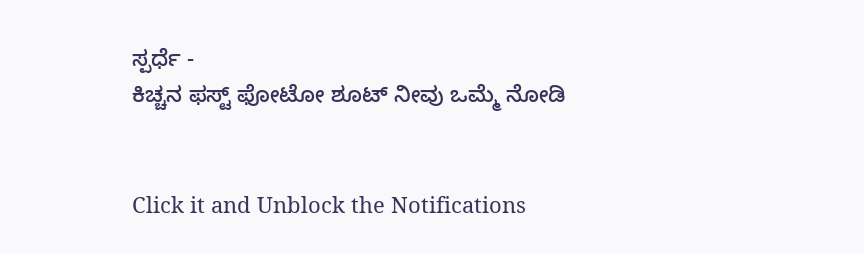ಸ್ಪರ್ಧೆ -
ಕಿಚ್ಚನ ಫಸ್ಟ್ ಫೋಟೋ ಶೂಟ್ ನೀವು ಒಮ್ಮೆ ನೋಡಿ


Click it and Unblock the Notifications